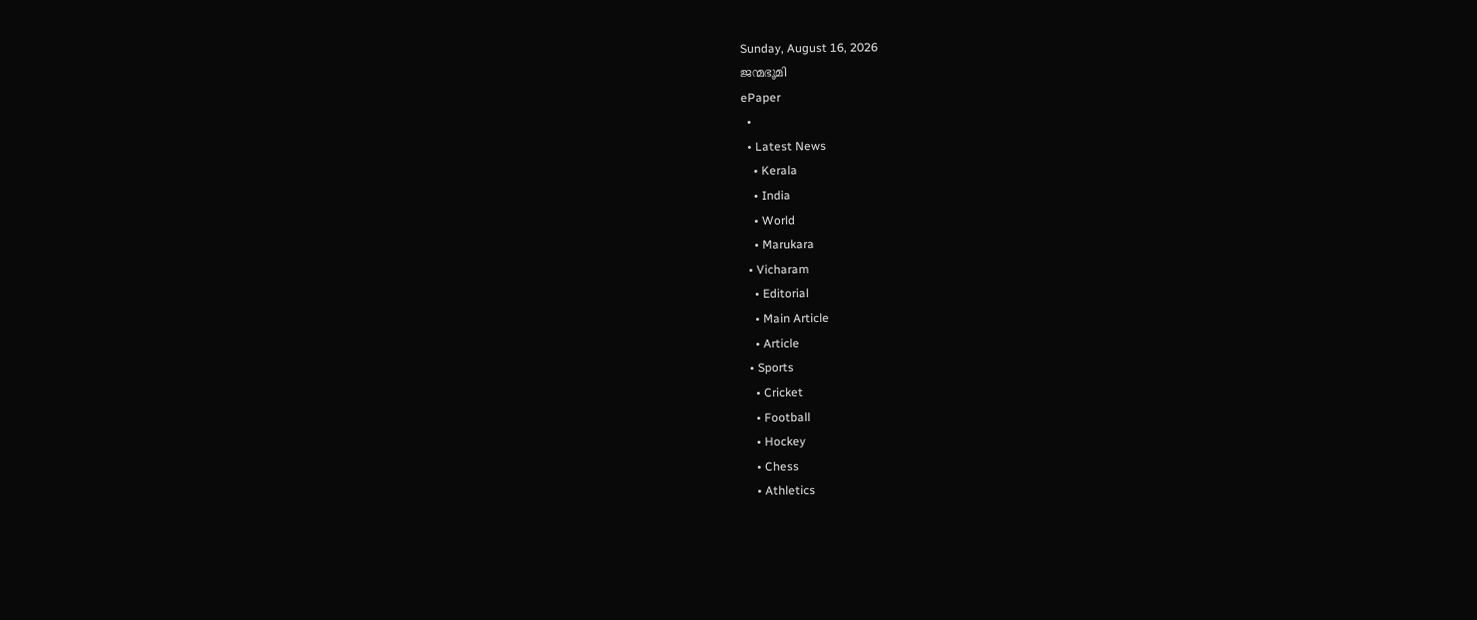Sunday, August 16, 2026
ജന്മഭൂമി
ePaper
  •
  • Latest News
    • Kerala
    • India
    • World
    • Marukara
  • Vicharam
    • Editorial
    • Main Article
    • Article
  • Sports
    • Cricket
    • Football
    • Hockey
    • Chess
    • Athletics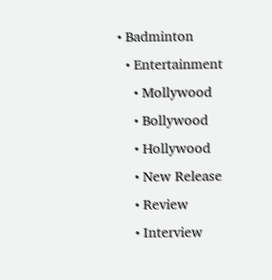• Badminton
  • Entertainment
    • Mollywood
    • Bollywood
    • Hollywood
    • New Release
    • Review
    • Interview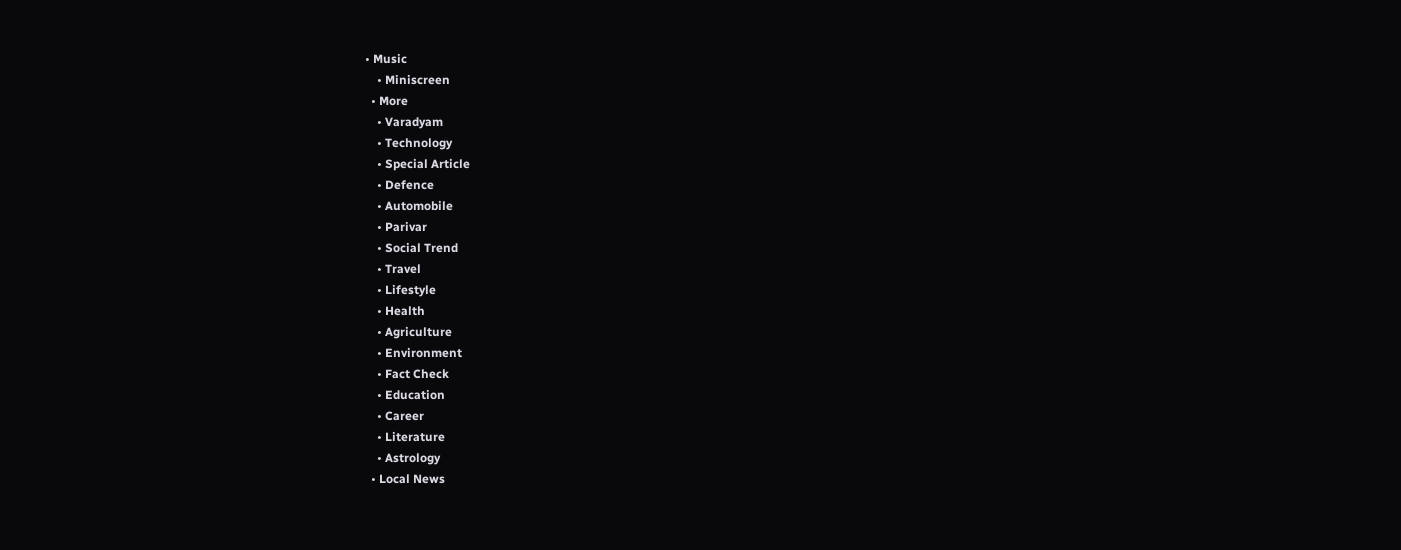• Music
    • Miniscreen
  • More
    • Varadyam
    • Technology
    • Special Article
    • Defence
    • Automobile
    • Parivar
    • Social Trend
    • Travel
    • Lifestyle
    • Health
    • Agriculture
    • Environment
    • Fact Check
    • Education
    • Career
    • Literature
    • Astrology
  • Local News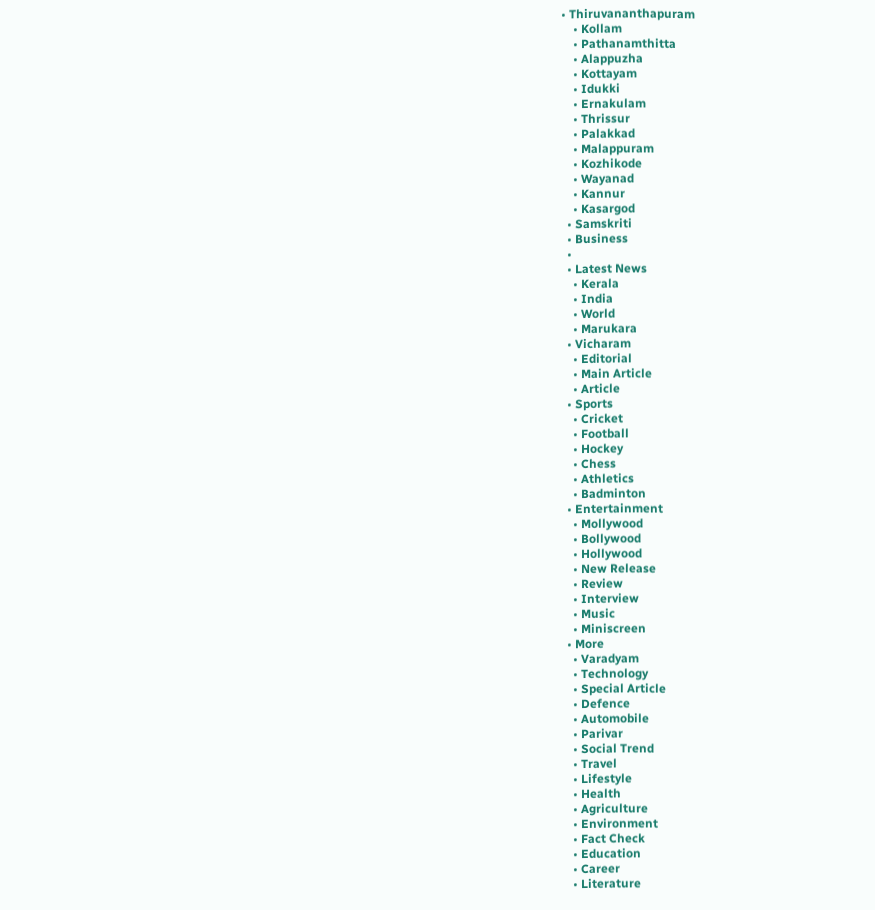• Thiruvananthapuram
    • Kollam
    • Pathanamthitta
    • Alappuzha
    • Kottayam
    • Idukki
    • Ernakulam
    • Thrissur
    • Palakkad
    • Malappuram
    • Kozhikode
    • Wayanad
    • Kannur
    • Kasargod
  • Samskriti
  • Business
  •
  • Latest News
    • Kerala
    • India
    • World
    • Marukara
  • Vicharam
    • Editorial
    • Main Article
    • Article
  • Sports
    • Cricket
    • Football
    • Hockey
    • Chess
    • Athletics
    • Badminton
  • Entertainment
    • Mollywood
    • Bollywood
    • Hollywood
    • New Release
    • Review
    • Interview
    • Music
    • Miniscreen
  • More
    • Varadyam
    • Technology
    • Special Article
    • Defence
    • Automobile
    • Parivar
    • Social Trend
    • Travel
    • Lifestyle
    • Health
    • Agriculture
    • Environment
    • Fact Check
    • Education
    • Career
    • Literature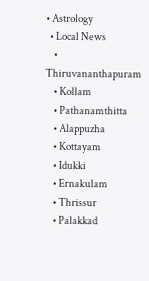• Astrology
  • Local News
    • Thiruvananthapuram
    • Kollam
    • Pathanamthitta
    • Alappuzha
    • Kottayam
    • Idukki
    • Ernakulam
    • Thrissur
    • Palakkad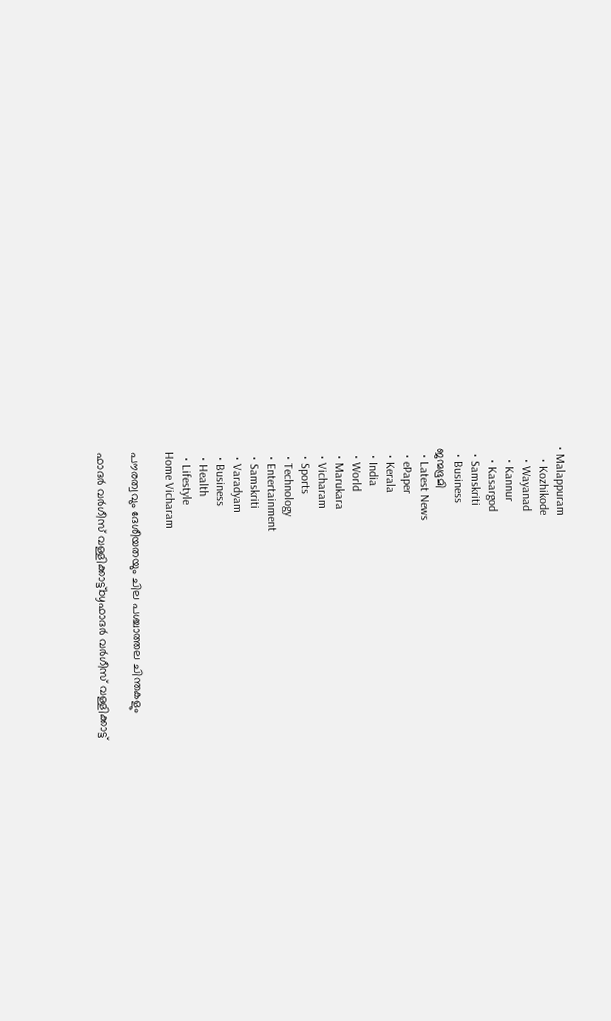• Malappuram
    • Kozhikode
    • Wayanad
    • Kannur
    • Kasargod
  • Samskriti
  • Business
ജന്മഭൂമി
  • Latest News
  • ePaper
  • Kerala
  • India
  • World
  • Marukara
  • Vicharam
  • Sports
  • Technology
  • Entertainment
  • Samskriti
  • Varadyam
  • Business
  • Health
  • Lifestyle
Home Vicharam

പൗരത്വവും ദേശീയതയും ചില പശ്ചാത്തല ചിന്തകളും

ഫാദര്‍ വര്‍ഗീസ് വള്ളിക്കാട്ട്byഫാദര്‍ വര്‍ഗീസ് വള്ളിക്കാട്ട്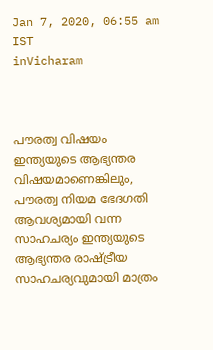Jan 7, 2020, 06:55 am IST
inVicharam



പൗരത്വ വിഷയം ഇന്ത്യയുടെ ആഭ്യന്തര വിഷയമാണെങ്കിലും, പൗരത്വ നിയമ ഭേദഗതി ആവശ്യമായി വന്ന സാഹചര്യം ഇന്ത്യയുടെ ആഭ്യന്തര രാഷ്‌ട്രീയ സാഹചര്യവുമായി മാത്രം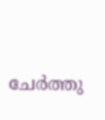ചേര്‍ത്തു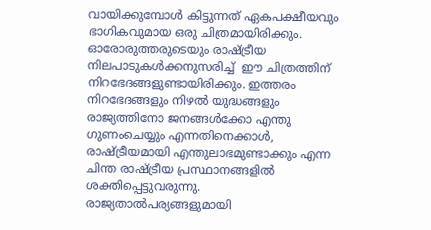വായിക്കുമ്പോള്‍ കിട്ടുന്നത് ഏകപക്ഷീയവും ഭാഗികവുമായ ഒരു ചിത്രമായിരിക്കും.  ഓരോരുത്തരുടെയും രാഷ്‌ട്രീയ നിലപാടുകള്‍ക്കനുസരിച്ച്  ഈ ചിത്രത്തിന് നിറഭേദങ്ങളുണ്ടായിരിക്കും. ഇത്തരം നിറഭേദങ്ങളും നിഴല്‍ യുദ്ധങ്ങളും രാജ്യത്തിനോ ജനങ്ങള്‍ക്കോ എന്തു ഗുണംചെയ്യും എന്നതിനെക്കാള്‍, രാഷ്‌ട്രീയമായി എന്തുലാഭമുണ്ടാക്കും എന്ന ചിന്ത രാഷ്‌ട്രീയ പ്രസ്ഥാനങ്ങളില്‍ ശക്തിപ്പെട്ടുവരുന്നു. രാജ്യതാല്‍പര്യങ്ങളുമായി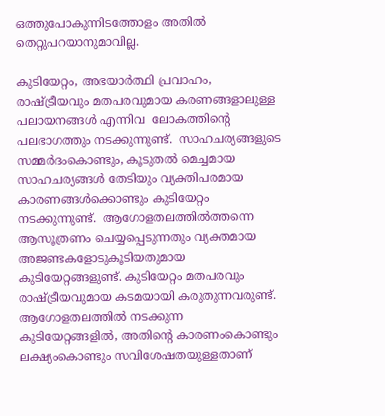ഒത്തുപോകുന്നിടത്തോളം അതില്‍ തെറ്റുപറയാനുമാവില്ല.

കുടിയേറ്റം, അഭയാര്‍ത്ഥി പ്രവാഹം, രാഷ്‌ട്രീയവും മതപരവുമായ കരണങ്ങളാലുള്ള പലായനങ്ങള്‍ എന്നിവ  ലോകത്തിന്റെ പലഭാഗത്തും നടക്കുന്നുണ്ട്.  സാഹചര്യങ്ങളുടെ സമ്മര്‍ദംകൊണ്ടും, കൂടുതല്‍ മെച്ചമായ സാഹചര്യങ്ങള്‍ തേടിയും വ്യക്തിപരമായ കാരണങ്ങള്‍ക്കൊണ്ടും കുടിയേറ്റം നടക്കുന്നുണ്ട്.  ആഗോളതലത്തില്‍ത്തന്നെ ആസൂത്രണം ചെയ്യപ്പെടുന്നതും വ്യക്തമായ അജണ്ടകളോടുകൂടിയതുമായ കുടിയേറ്റങ്ങളുണ്ട്. കുടിയേറ്റം മതപരവും രാഷ്‌ട്രീയവുമായ കടമയായി കരുതുന്നവരുണ്ട്.  ആഗോളതലത്തില്‍ നടക്കുന്ന കുടിയേറ്റങ്ങളില്‍, അതിന്റെ കാരണംകൊണ്ടും ലക്ഷ്യംകൊണ്ടും സവിശേഷതയുള്ളതാണ്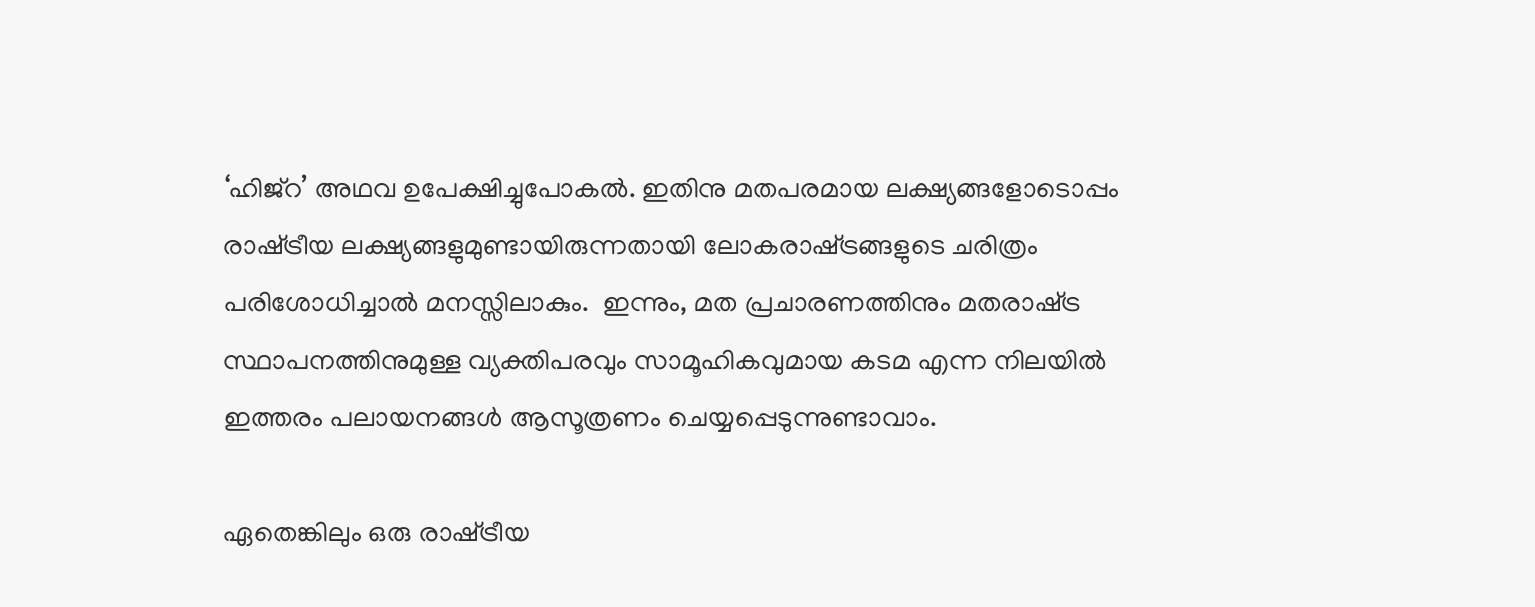‘ഹിജ്റ’ അഥവ ഉപേക്ഷിച്ചുപോകല്‍. ഇതിനു മതപരമായ ലക്ഷ്യങ്ങളോടൊപ്പം  രാഷ്‌ട്രീയ ലക്ഷ്യങ്ങളുമുണ്ടായിരുന്നതായി ലോകരാഷ്‌ട്രങ്ങളുടെ ചരിത്രം പരിശോധിച്ചാല്‍ മനസ്സിലാകും.  ഇന്നും, മത പ്രചാരണത്തിനും മതരാഷ്‌ട്ര സ്ഥാപനത്തിനുമുള്ള വ്യക്തിപരവും സാമൂഹികവുമായ കടമ എന്ന നിലയില്‍ ഇത്തരം പലായനങ്ങള്‍ ആസൂത്രണം ചെയ്യപ്പെടുന്നുണ്ടാവാം.

ഏതെങ്കിലും ഒരു രാഷ്‌ട്രീയ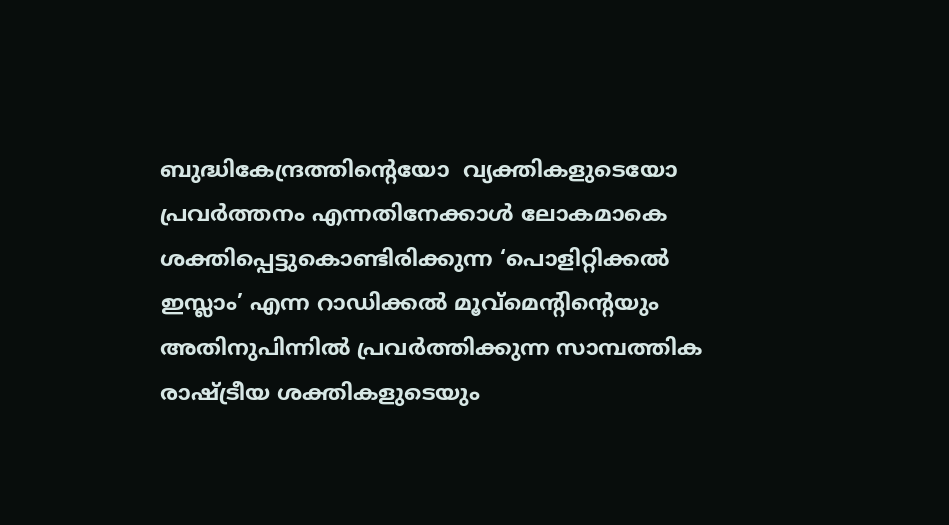ബുദ്ധികേന്ദ്രത്തിന്റെയോ  വ്യക്തികളുടെയോ പ്രവര്‍ത്തനം എന്നതിനേക്കാള്‍ ലോകമാകെ ശക്തിപ്പെട്ടുകൊണ്ടിരിക്കുന്ന ‘പൊളിറ്റിക്കല്‍ ഇസ്ലാം’ എന്ന റാഡിക്കല്‍ മൂവ്‌മെന്റിന്റെയും  അതിനുപിന്നില്‍ പ്രവര്‍ത്തിക്കുന്ന സാമ്പത്തിക രാഷ്‌ട്രീയ ശക്തികളുടെയും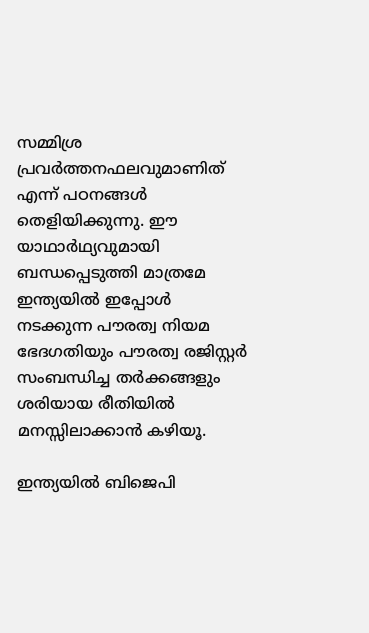സമ്മിശ്ര പ്രവര്‍ത്തനഫലവുമാണിത് എന്ന് പഠനങ്ങള്‍ തെളിയിക്കുന്നു. ഈ യാഥാര്‍ഥ്യവുമായി ബന്ധപ്പെടുത്തി മാത്രമേ ഇന്ത്യയില്‍ ഇപ്പോള്‍ നടക്കുന്ന പൗരത്വ നിയമ ഭേദഗതിയും പൗരത്വ രജിസ്റ്റര്‍ സംബന്ധിച്ച തര്‍ക്കങ്ങളും ശരിയായ രീതിയില്‍ മനസ്സിലാക്കാന്‍ കഴിയൂ.

ഇന്ത്യയില്‍ ബിജെപി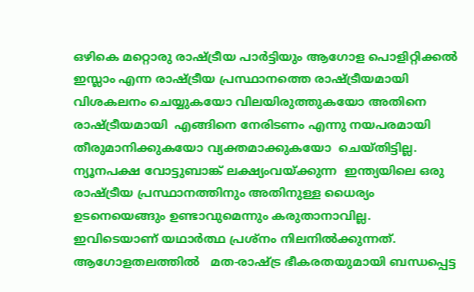ഒഴികെ മറ്റൊരു രാഷ്‌ട്രീയ പാര്‍ട്ടിയും ആഗോള പൊളിറ്റിക്കല്‍ ഇസ്ലാം എന്ന രാഷ്‌ട്രീയ പ്രസ്ഥാനത്തെ രാഷ്‌ട്രീയമായി വിശകലനം ചെയ്യുകയോ വിലയിരുത്തുകയോ അതിനെ രാഷ്‌ട്രീയമായി  എങ്ങിനെ നേരിടണം എന്നു നയപരമായി തീരുമാനിക്കുകയോ വ്യക്തമാക്കുകയോ  ചെയ്തിട്ടില്ല. ന്യൂനപക്ഷ വോട്ടുബാങ്ക് ലക്ഷ്യംവയ്‌ക്കുന്ന  ഇന്ത്യയിലെ ഒരു രാഷ്‌ട്രീയ പ്രസ്ഥാനത്തിനും അതിനുള്ള ധൈര്യം ഉടനെയെങ്ങും ഉണ്ടാവുമെന്നും കരുതാനാവില്ല.  ഇവിടെയാണ് യഥാര്‍ത്ഥ പ്രശ്‌നം നിലനില്‍ക്കുന്നത്. ആഗോളതലത്തില്‍   മത-രാഷ്‌ട്ര ഭീകരതയുമായി ബന്ധപ്പെട്ട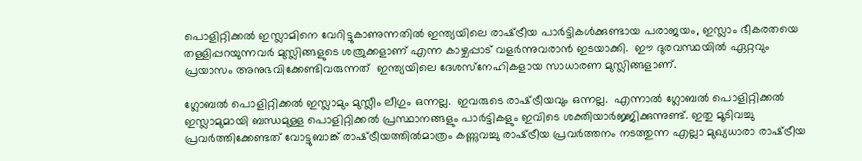പൊളിറ്റിക്കല്‍ ഇസ്ലാമിനെ വേറിട്ടുകാണുന്നതില്‍ ഇന്ത്യയിലെ രാഷ്‌ട്രീയ പാര്‍ട്ടികള്‍ക്കുണ്ടായ പരാജയം, ഇസ്ലാം ഭീകരതയെ തള്ളിപ്പറയുന്നവര്‍ മുസ്ലിങ്ങളുടെ ശത്രുക്കളാണ് എന്ന കാഴ്ചപ്പാട് വളര്‍ന്നുവരാന്‍ ഇടയാക്കി.  ഈ ദുരവസ്ഥയില്‍ ഏറ്റവും പ്രയാസം അനുഭവിക്കേണ്ടിവരുന്നത്  ഇന്ത്യയിലെ ദേശസ്‌നേഹികളായ സാധാരണ മുസ്ലിങ്ങളാണ്.

ഗ്ലോബല്‍ പൊളിറ്റിക്കല്‍ ഇസ്ലാമും മുസ്ലീം ലീഗും ഒന്നല്ല.  ഇവരുടെ രാഷ്‌ട്രീയവും ഒന്നല്ല.  എന്നാല്‍ ഗ്ലോബല്‍ പൊളിറ്റിക്കല്‍ ഇസ്ലാമുമായി ബന്ധമുള്ള പൊളിറ്റിക്കല്‍ പ്രസ്ഥാനങ്ങളും പാര്‍ട്ടികളും ഇവിടെ ശക്തിയാര്‍ജ്ജിക്കുന്നുണ്ട്. ഇതു മൂടിവച്ചു പ്രവര്‍ത്തിക്കേണ്ടത് വോട്ടുബാങ്ക് രാഷ്‌ട്രീയത്തില്‍മാത്രം കണ്ണുവച്ചു രാഷ്‌ട്രീയ പ്രവര്‍ത്തനം നടത്തുന്ന എല്ലാ മുഖ്യധാരാ രാഷ്‌ട്രീയ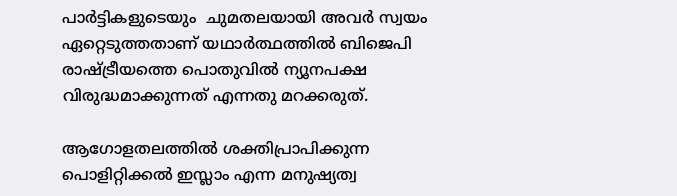പാര്‍ട്ടികളുടെയും  ചുമതലയായി അവര്‍ സ്വയം ഏറ്റെടുത്തതാണ് യഥാര്‍ത്ഥത്തില്‍ ബിജെപി രാഷ്‌ട്രീയത്തെ പൊതുവില്‍ ന്യൂനപക്ഷ വിരുദ്ധമാക്കുന്നത് എന്നതു മറക്കരുത്.

ആഗോളതലത്തില്‍ ശക്തിപ്രാപിക്കുന്ന പൊളിറ്റിക്കല്‍ ഇസ്ലാം എന്ന മനുഷ്യത്വ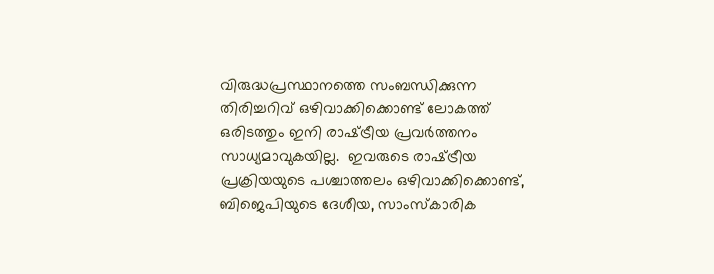വിരുദ്ധപ്രസ്ഥാനത്തെ സംബന്ധിക്കുന്ന തിരിച്ചറിവ് ഒഴിവാക്കിക്കൊണ്ട് ലോകത്ത് ഒരിടത്തും ഇനി രാഷ്‌ട്രീയ പ്രവര്‍ത്തനം സാധ്യമാവുകയില്ല.  ഇവരുടെ രാഷ്‌ട്രീയ പ്രക്രിയയുടെ പശ്ചാത്തലം ഒഴിവാക്കിക്കൊണ്ട്, ബിജെപിയുടെ ദേശീയ, സാംസ്‌കാരിക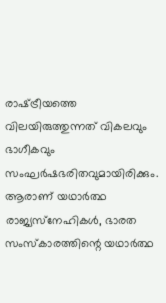രാഷ്‌ട്രീയത്തെ വിലയിരുത്തുന്നത് വികലവും ഭാഗീകവും സംഘര്‍ഷഭരിതവുമായിരിക്കും.  ആരാണ് യഥാര്‍ത്ഥ രാജ്യസ്‌നേഹികള്‍, ഭാരത സംസ്‌കാരത്തിന്റെ യഥാര്‍ത്ഥ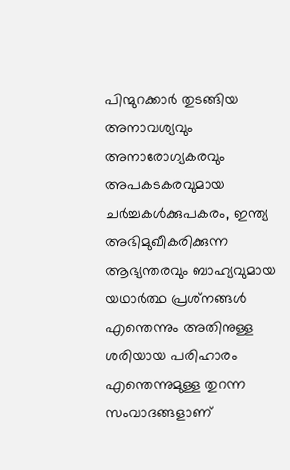പിന്മുറക്കാര്‍ തുടങ്ങിയ അനാവശ്യവും അനാരോഗ്യകരവും അപകടകരവുമായ ചര്‍ച്ചകള്‍ക്കുപകരം, ഇന്ത്യ അഭിമുഖീകരിക്കുന്ന ആഭ്യന്തരവും ബാഹ്യവുമായ യഥാര്‍ത്ഥ പ്രശ്‌നങ്ങള്‍ എന്തെന്നും അതിനുള്ള ശരിയായ പരിഹാരം എന്തെന്നുമുള്ള തുറന്ന സംവാദങ്ങളാണ്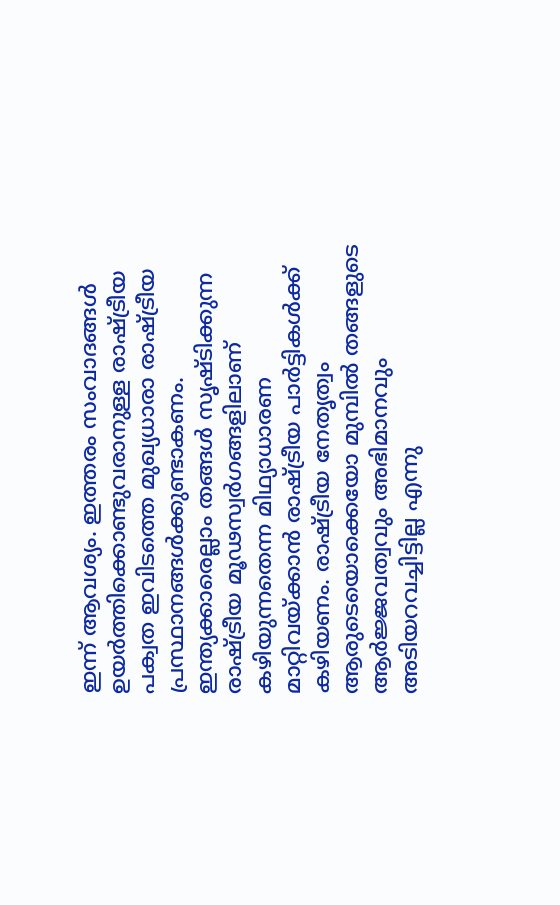ഇന്ന് ആവശ്യം. ഇത്തരം സംവാദങ്ങള്‍ ഉയര്‍ത്തിക്കൊണ്ടുവരാനുള്ള രാഷ്‌ട്രീയ പക്വത ഇവിടത്തെ മുഖ്യധാരാ രാഷ്‌ട്രീയ പ്രസ്ഥാനങ്ങള്‍ക്കുണ്ടാകണം.  ഇന്ത്യക്കാരെല്ലാം തങ്ങള്‍ സൃഷ്ടിക്കുന്ന  രാഷ്‌ട്രീയ മൂഢസ്വര്‍ഗങ്ങളിലാണ് കഴിയുന്നതെന്ന മിഥ്യാധാരണ മാറ്റിവയ്‌ക്കാന്‍ രാഷ്‌ട്രീയ പാര്‍ട്ടികള്‍ക്ക് കഴിയണം. രാഷ്‌ട്രീയ നേതൃത്വം ആരുടെയൊക്കെയോ മുമ്പില്‍ തങ്ങളുടെ ആര്‍ജ്ജവത്വവും അഭിമാനവും അടിയറവച്ചിട്ടില്ല എന്നു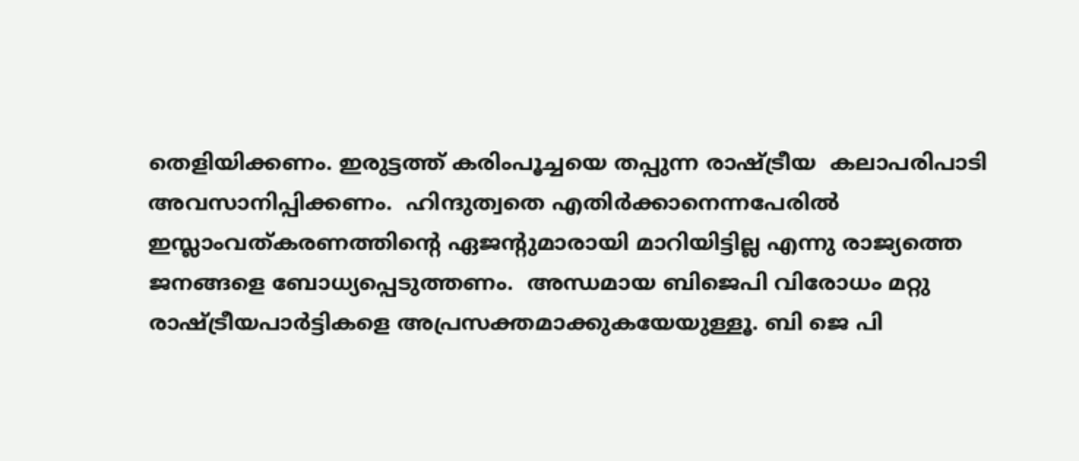തെളിയിക്കണം. ഇരുട്ടത്ത് കരിംപൂച്ചയെ തപ്പുന്ന രാഷ്‌ട്രീയ  കലാപരിപാടി  അവസാനിപ്പിക്കണം.  ഹിന്ദുത്വതെ എതിര്‍ക്കാനെന്നപേരില്‍ ഇസ്ലാംവത്കരണത്തിന്റെ ഏജന്റുമാരായി മാറിയിട്ടില്ല എന്നു രാജ്യത്തെ ജനങ്ങളെ ബോധ്യപ്പെടുത്തണം.  അന്ധമായ ബിജെപി വിരോധം മറ്റു രാഷ്‌ട്രീയപാര്‍ട്ടികളെ അപ്രസക്തമാക്കുകയേയുള്ളൂ. ബി ജെ പി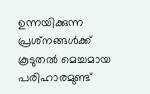ഉന്നയിക്കുന്ന പ്രശ്‌നങ്ങള്‍ക്ക് കൂടുതല്‍ മെച്ചമായ പരിഹാരമുണ്ട്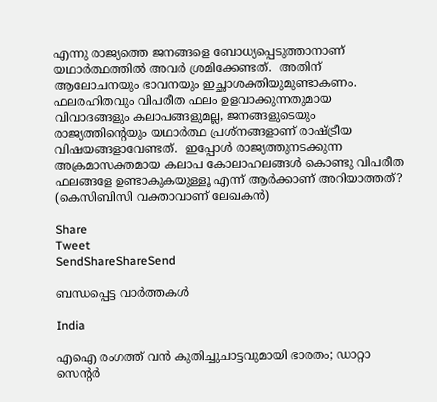എന്നു രാജ്യത്തെ ജനങ്ങളെ ബോധ്യപ്പെടുത്താനാണ് യഥാര്‍ത്ഥത്തില്‍ അവര്‍ ശ്രമിക്കേണ്ടത്.  അതിന് ആലോചനയും ഭാവനയും ഇച്ഛാശക്തിയുമുണ്ടാകണം. ഫലരഹിതവും വിപരീത ഫലം ഉളവാക്കുന്നതുമായ  വിവാദങ്ങളും കലാപങ്ങളുമല്ല, ജനങ്ങളുടെയും രാജ്യത്തിന്റെയും യഥാര്‍ത്ഥ പ്രശ്‌നങ്ങളാണ് രാഷ്‌ട്രീയ വിഷയങ്ങളാവേണ്ടത്.  ഇപ്പോള്‍ രാജ്യത്തുനടക്കുന്ന അക്രമാസക്തമായ കലാപ കോലാഹലങ്ങള്‍ കൊണ്ടു വിപരീത ഫലങ്ങളേ ഉണ്ടാകുകയുള്ളൂ എന്ന് ആര്‍ക്കാണ് അറിയാത്തത്? (കെസിബിസി വക്താവാണ് ലേഖകന്‍)

Share
Tweet
SendShareShareSend

ബന്ധപ്പെട്ട വാര്‍ത്തകള്‍

India

എഐ രംഗത്ത് വന്‍ കുതിച്ചുചാട്ടവുമായി ഭാരതം; ഡാറ്റാ സെന്റര്‍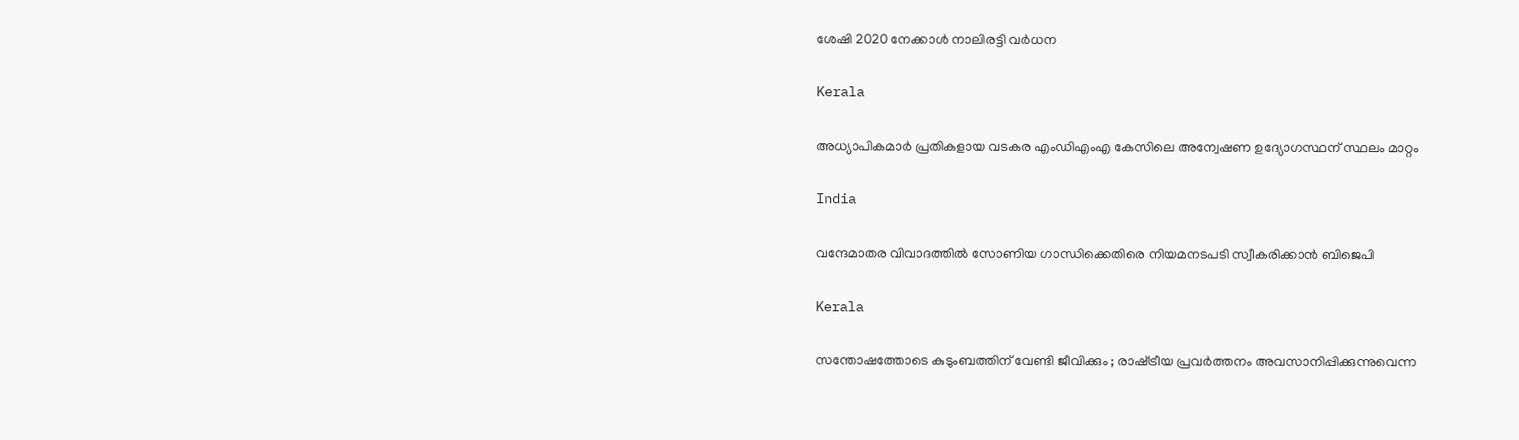ശേഷി 2020 നേക്കാള്‍ നാലിരട്ടി വര്‍ധന

Kerala

അധ്യാപികമാര്‍ പ്രതികളായ വടകര എംഡിഎംഎ കേസിലെ അന്വേഷണ ഉദ്യോഗസ്ഥന് സ്ഥലം മാറ്റം

India

വന്ദേമാതര വിവാദത്തിൽ സോണിയ ഗാന്ധിക്കെതിരെ നിയമനടപടി സ്വീകരിക്കാൻ ബിജെപി

Kerala

സന്തോഷത്തോടെ കുടുംബത്തിന് വേണ്ടി ജീവിക്കും ; രാഷ്‌ട്രീയ പ്രവർത്തനം അവസാനിപ്പിക്കുന്നുവെന്ന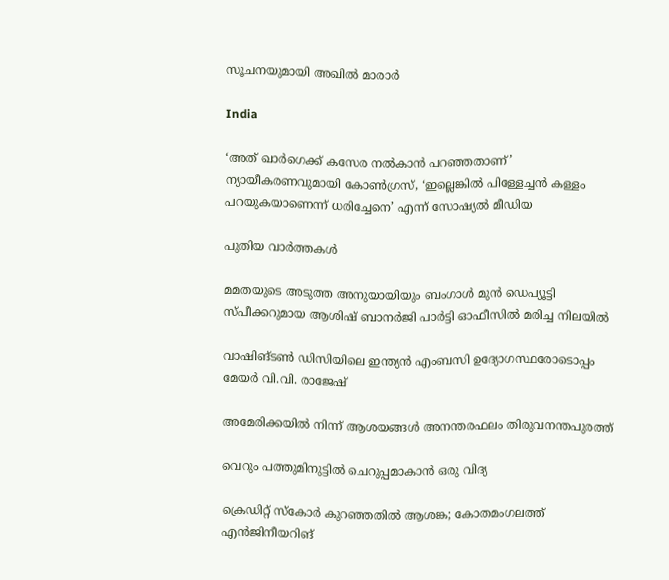സൂചനയുമായി അഖില്‍ മാരാർ

India

‘അത് ഖാർഗെക്ക് കസേര നൽകാൻ പറഞ്ഞതാണ്’ ന്യായീകരണവുമായി കോൺഗ്രസ്, ‘ഇല്ലെങ്കിൽ പിള്ളേച്ചൻ കള്ളം പറയുകയാണെന്ന് ധരിച്ചേനെ’ എന്ന് സോഷ്യൽ മീഡിയ

പുതിയ വാര്‍ത്തകള്‍

മമതയുടെ അടുത്ത അനുയായിയും ബംഗാൾ മുൻ ഡെപ്യൂട്ടി സ്പീക്കറുമായ ആശിഷ് ബാനർജി പാർട്ടി ഓഫീസിൽ മരിച്ച നിലയിൽ

വാഷിങ്ടണ്‍ ഡിസിയിലെ ഇന്ത്യന്‍ എംബസി ഉദ്യോഗസ്ഥരോടൊപ്പം മേയര്‍ വി.വി. രാജേഷ്

അമേരിക്കയില്‍ നിന്ന് ആശയങ്ങള്‍ അനന്തരഫലം തിരുവനന്തപുരത്ത്

വെറും പത്തുമിനുട്ടില്‍ ചെറുപ്പമാകാന്‍ ഒരു വിദ്യ

ക്രെഡിറ്റ് സ്‌കോര്‍ കുറഞ്ഞതില്‍ ആശങ്ക; കോതമംഗലത്ത് എന്‍ജിനീയറിങ്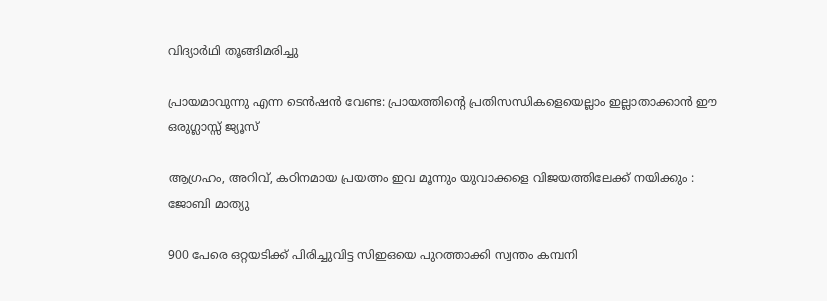വിദ്യാര്‍ഥി തൂങ്ങിമരിച്ചു

പ്രായമാവുന്നു എന്ന ടെന്‍ഷൻ വേണ്ട: പ്രായത്തിന്റെ പ്രതിസന്ധികളെയെല്ലാം ഇല്ലാതാക്കാൻ ഈ ഒരുഗ്ലാസ്സ് ജ്യൂസ്

ആഗ്രഹം, അറിവ്, കഠിനമായ പ്രയത്നം ഇവ മൂന്നും യുവാക്കളെ വിജയത്തിലേക്ക് നയിക്കും : ജോബി മാത്യു

900 പേരെ ഒറ്റയടിക്ക് പിരിച്ചുവിട്ട സിഇഒയെ പുറത്താക്കി സ്വന്തം കമ്പനി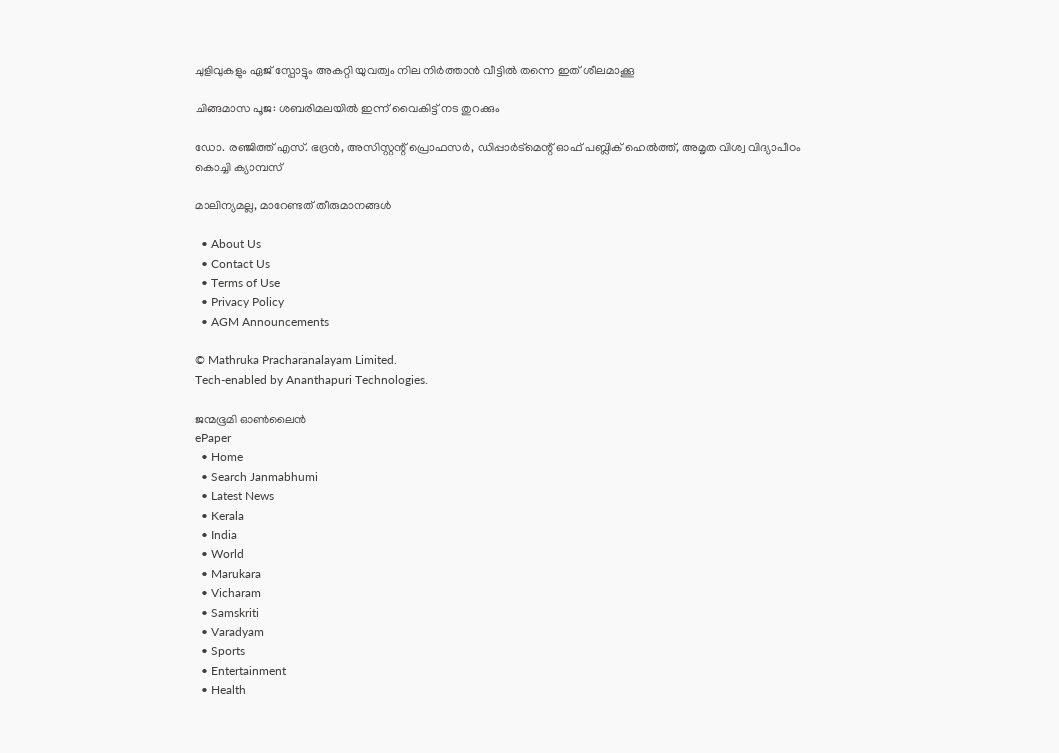ചുളിവുകളും ഏജ് സ്പോട്ടും അകറ്റി യുവത്വം നില നിർത്താൻ വീട്ടിൽ തന്നെ ഇത് ശീലമാക്കൂ

ചിങ്ങമാസ പൂജ: ശബരിമലയിൽ ഇന്ന് വൈകിട്ട് നട തുറക്കും

ഡോ. രഞ്ജിത്ത് എസ്. ഭദ്രന്‍, അസിസ്റ്റന്റ് പ്രൊഫസര്‍, ഡിപ്പാര്‍ട്‌മെന്റ് ഓഫ് പബ്ലിക് ഹെല്‍ത്ത്, അമൃത വിശ്വ വിദ്യാപീഠം കൊച്ചി ക്യാമ്പസ്

മാലിന്യമല്ല, മാറേണ്ടത് തീരുമാനങ്ങള്‍

  • About Us
  • Contact Us
  • Terms of Use
  • Privacy Policy
  • AGM Announcements

© Mathruka Pracharanalayam Limited.
Tech-enabled by Ananthapuri Technologies.

ജന്മഭൂമി ഓണ്‍ലൈന്‍
ePaper
  • Home
  • Search Janmabhumi
  • Latest News
  • Kerala
  • India
  • World
  • Marukara
  • Vicharam
  • Samskriti
  • Varadyam
  • Sports
  • Entertainment
  • Health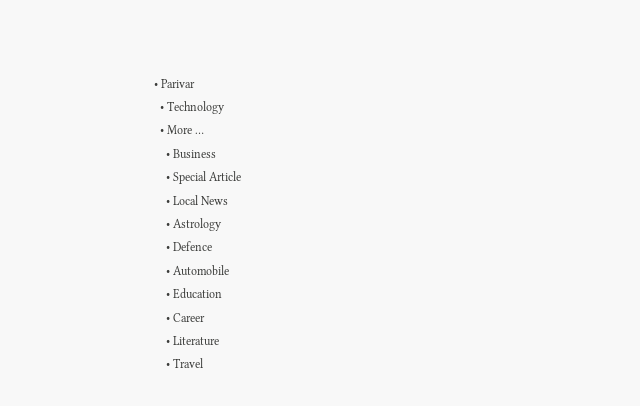• Parivar
  • Technology
  • More …
    • Business
    • Special Article
    • Local News
    • Astrology
    • Defence
    • Automobile
    • Education
    • Career
    • Literature
    • Travel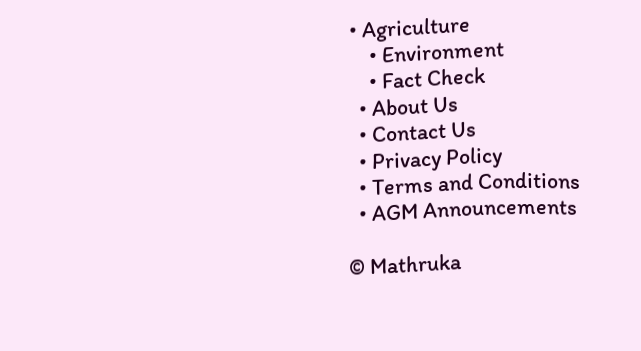• Agriculture
    • Environment
    • Fact Check
  • About Us
  • Contact Us
  • Privacy Policy
  • Terms and Conditions
  • AGM Announcements

© Mathruka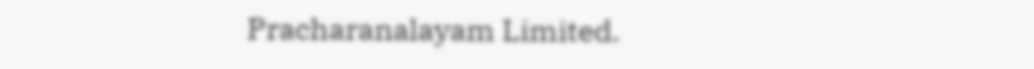Pracharanalayam Limited.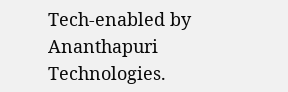Tech-enabled by Ananthapuri Technologies.